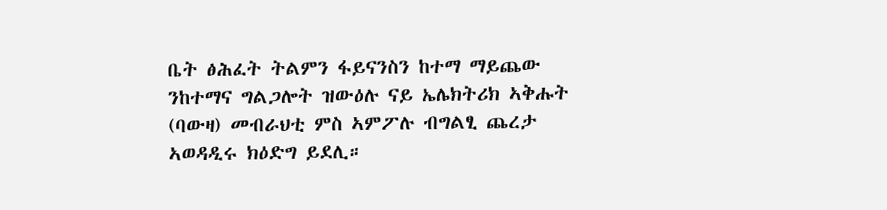ቤት ፅሕፈት ትልምን ፋይናንስን ከተማ ማይጨው ንከተማና ግልጋሎት ዝውዕሉ ናይ ኤሌክትሪክ ኣቅሑት (ባውዛ) መብራህቲ ምስ ኣምፖሉ ብግልፂ ጨረታ ኣወዳዲሩ ክዕድግ ይደሊ።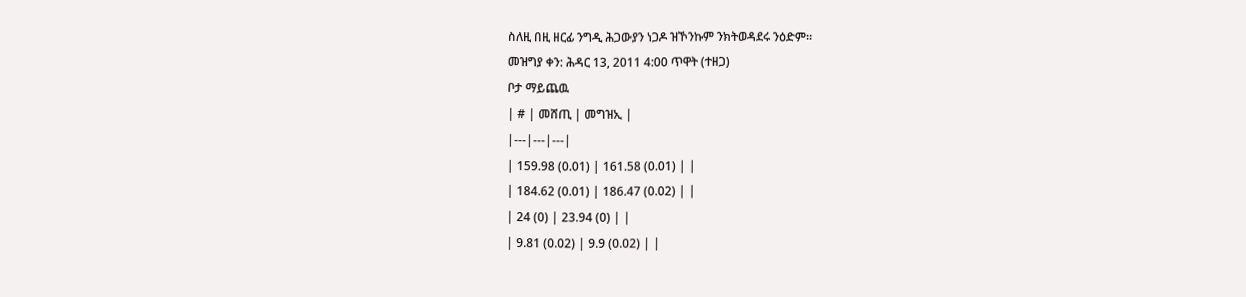ስለዚ በዚ ዘርፊ ንግዲ ሕጋውያን ነጋዶ ዝኾንኩም ንክትወዳደሩ ንዕድም።
መዝግያ ቀን: ሕዳር 13, 2011 4:00 ጥዋት (ተዘጋ)
ቦታ ማይጨዉ
| # | መሸጢ | መግዝኢ |
|---|---|---|
| 159.98 (0.01) | 161.58 (0.01) | |
| 184.62 (0.01) | 186.47 (0.02) | |
| 24 (0) | 23.94 (0) | |
| 9.81 (0.02) | 9.9 (0.02) | |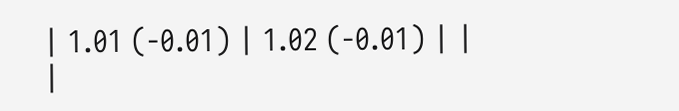| 1.01 (-0.01) | 1.02 (-0.01) | |
|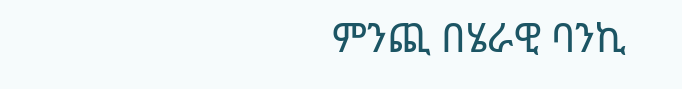ምንጪ በሄራዊ ባንኪ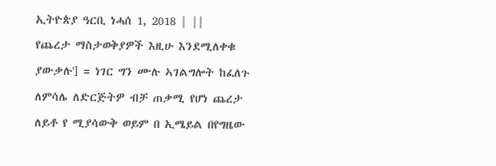ኢትዮጵያ ዓርቢ ነሓሰ 1, 2018 | ||
የጨረታ ማስታወቅያዎች እዚሁ እንደሚለቀቁ ያውቃሉ'] = ነገር ግን ሙሉ ኣገልግሎት ከፈለጉ ለምሳሌ ለድርጅትዎ ብቻ ጠቃሚ የሆነ ጨረታ ለይቶ የ ሚያሳውቅ ወይም በ ኢሜይል በየግዜው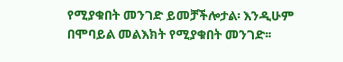የሚያቁበት መንገድ ይመቻችሎታል፡ እንዲሁም በሞባይል መልእክት የሚያቁበት መንገድ፡፡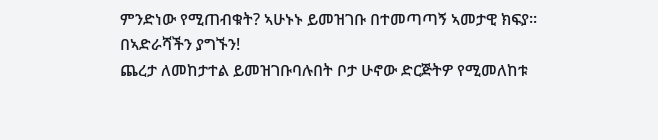ምንድነው የሚጠብቁት? ኣሁኑኑ ይመዝገቡ በተመጣጣኝ ኣመታዊ ክፍያ፡፡ በኣድራሻችን ያግኙን!
ጨረታ ለመከታተል ይመዝገቡባሉበት ቦታ ሁኖው ድርጅትዎ የሚመለከቱ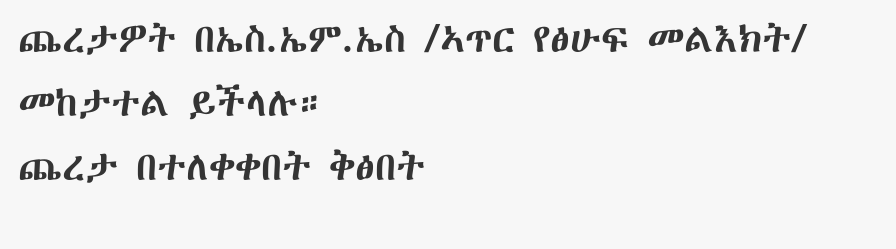ጨረታዎት በኤስ.ኤም.ኤስ /ኣጥር የፅሁፍ መልእክት/ መከታተል ይችላሉ።
ጨረታ በተለቀቀበት ቅፅበት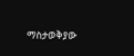ማስታወቅያው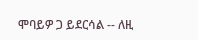ሞባይዎ ጋ ይደርሳል -- ለዚ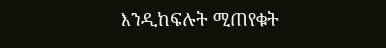እንዲከፍሉት ሚጠየቁት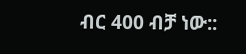ብር 400 ብቻ ነው::